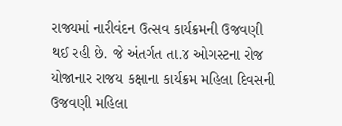રાજ્યમાં નારીવંદન ઉત્સવ કાર્યક્રમની ઉજવણી થઈ રહી છે. જે અંતર્ગત તા.૪ ઓગસ્ટના રોજ યોજાનાર રાજય કક્ષાના કાર્યક્રમ મહિલા દિવસની ઉજવણી મહિલા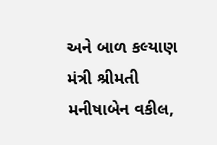અને બાળ કલ્યાણ મંત્રી શ્રીમતી મનીષાબેન વકીલ,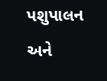પશુપાલન અને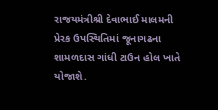રાજયમંત્રીશ્રી દેવાભાઈ માલમની પ્રેરક ઉપસ્થિતિમાં જૂનાગઢના શામળદાસ ગાંધી ટાઉન હોલ ખાતે યોજાશે.